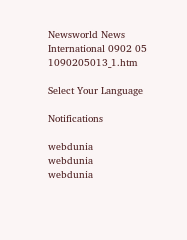Newsworld News International 0902 05 1090205013_1.htm

Select Your Language

Notifications

webdunia
webdunia
webdunia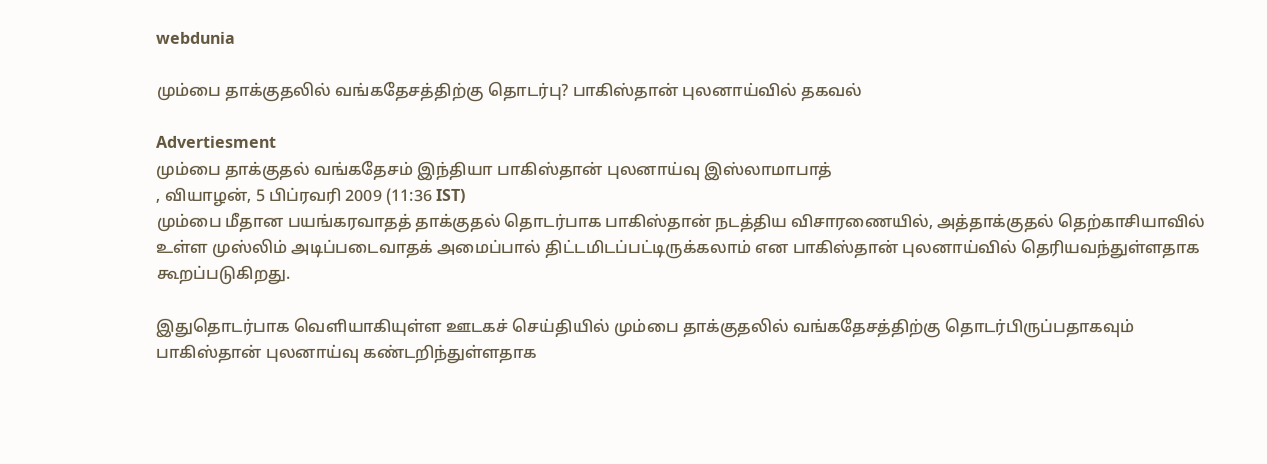webdunia

மும்பை தாக்குதலில் வங்கதேசத்திற்கு தொடர்பு? பாகிஸ்தான் புலனாய்வில் தகவல்

Advertiesment
மும்பை தாக்குதல் வங்கதேசம் இந்தியா பாகிஸ்தான் புலனாய்வு இஸ்லாமாபாத்
, வியாழன், 5 பிப்ரவரி 2009 (11:36 IST)
மும்பை மீதான பயங்கரவாதத் தாக்குதல் தொடர்பாக பாகிஸ்தான் நடத்திய விசாரணையில், அத்தாக்குதல் தெற்காசியாவில் உள்ள முஸ்லிம் அடிப்படைவாதக் அமைப்பால் திட்டமிடப்பட்டிருக்கலாம் என பாகிஸ்தான் புலனாய்வில் தெரியவந்துள்ளதாக கூறப்படுகிறது.

இதுதொடர்பாக வெளியாகியுள்ள ஊடகச் செய்தியில் மும்பை தாக்குதலில் வங்கதேசத்திற்கு தொடர்பிருப்பதாகவும் பாகிஸ்தான் புலனாய்வு கண்டறிந்துள்ளதாக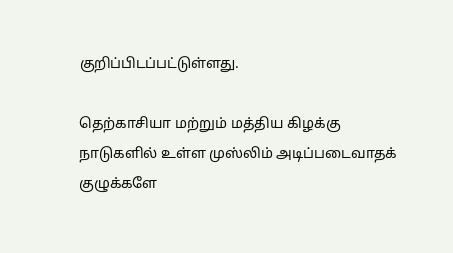குறிப்பிடப்பட்டுள்ளது.

தெற்காசியா மற்றும் மத்திய கிழக்கு நாடுகளில் உள்ள முஸ்லிம் அடிப்படைவாதக் குழுக்களே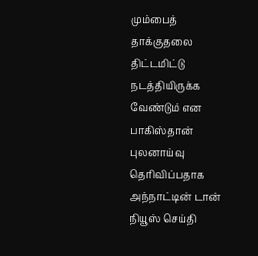மும்பைத் தாக்குதலை திட்டமிட்டு நடத்தியிருக்க வேண்டும் என பாகிஸ்தான் புலனாய்வு தெரிவிப்பதாக அந்நாட்டின் டான் நியூஸ் செய்தி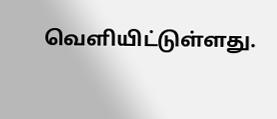வெளியிட்டுள்ளது.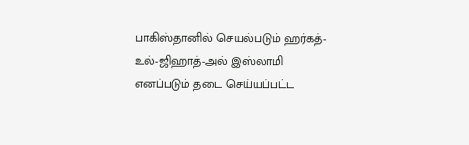பாகிஸ்தானில் செயல்படும் ஹர்கத்-உல்-ஜிஹாத்-அல் இஸ்லாமி எனப்படும் தடை செய்யப்பட்ட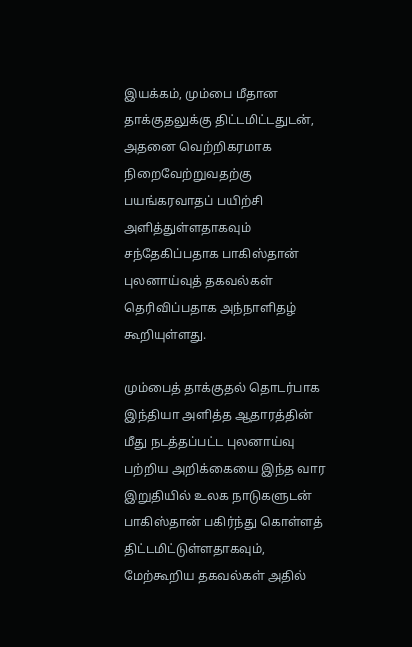இயக்கம், மும்பை மீதான தாக்குதலுக்கு திட்டமிட்டதுடன், அதனை வெற்றிகரமாக நிறைவேற்றுவதற்கு பயங்கரவாதப் பயிற்சி அளித்துள்ளதாகவும் சந்தேகிப்பதாக பாகிஸ்தான் புலனாய்வுத் தகவல்கள் தெரிவிப்பதாக அந்நாளிதழ் கூறியுள்ளது.

மும்பைத் தாக்குதல் தொடர்பாக இந்தியா அளித்த ஆதாரத்தின் மீது நடத்தப்பட்ட புலனாய்வு பற்றிய அறிக்கையை இந்த வார இறுதியில் உலக நாடுகளுடன் பாகிஸ்தான் பகிர்ந்து கொள்ளத் திட்டமிட்டுள்ளதாகவும், மேற்கூறிய தகவல்கள் அதில்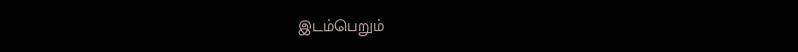இடம்பெறும்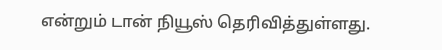என்றும் டான் நியூஸ் தெரிவித்துள்ளது.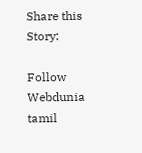Share this Story:

Follow Webdunia tamil